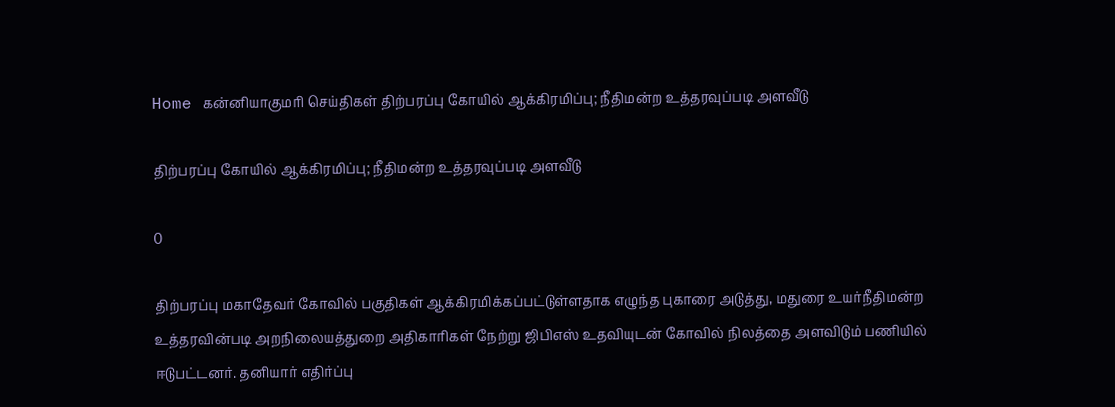Home கன்னியாகுமரி செய்திகள் திற்பரப்பு கோயில் ஆக்கிரமிப்பு; நீதிமன்ற உத்தரவுப்படி அளவீடு

திற்பரப்பு கோயில் ஆக்கிரமிப்பு; நீதிமன்ற உத்தரவுப்படி அளவீடு

0

திற்பரப்பு மகாதேவர் கோவில் பகுதிகள் ஆக்கிரமிக்கப்பட்டுள்ளதாக எழுந்த புகாரை அடுத்து, மதுரை உயர்நீதிமன்ற உத்தரவின்படி அறநிலையத்துறை அதிகாரிகள் நேற்று ஜிபிஎஸ் உதவியுடன் கோவில் நிலத்தை அளவிடும் பணியில் ஈடுபட்டனர். தனியார் எதிர்ப்பு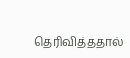தெரிவித்ததால்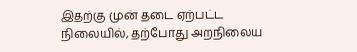இதற்கு முன் தடை ஏற்பட்ட நிலையில், தற்போது அறநிலைய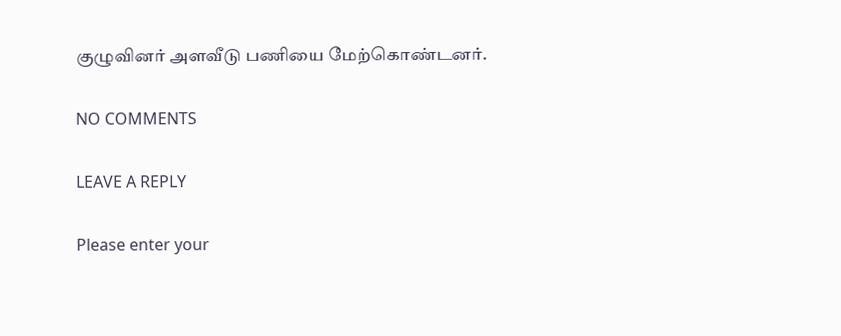குழுவினர் அளவீடு பணியை மேற்கொண்டனர்.

NO COMMENTS

LEAVE A REPLY

Please enter your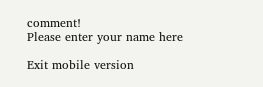comment!
Please enter your name here

Exit mobile version